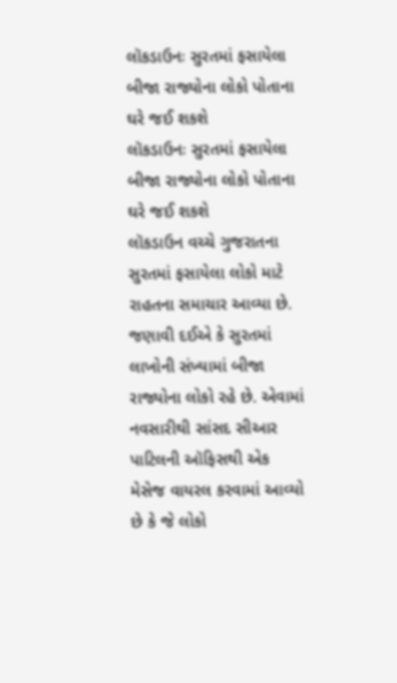લૉકડાઉનઃ સુરતમાં ફસાયેલા બીજા રાજ્યોના લોકો પોતાના ઘરે જઈ શકશે
લૉકડાઉનઃ સુરતમાં ફસાયેલા બીજા રાજ્યોના લોકો પોતાના ઘરે જઈ શકશે
લૉકડાઉન વચ્ચે ગુજરાતના સુરતમાં ફસાયેલા લોકો માટે રાહતના સમાચાર આવ્યા છે. જણાવી દઈએ કે સુરતમાં લાખોની સંખ્યામાં બીજા રાજ્યોના લોકો રહે છે. એવામાં નવસારીથી સાંસદ સીઆર પાટિલની ઑફિસથી એક મેસેજ વાયરલ કરવામાં આવ્યો છે કે જે લોકો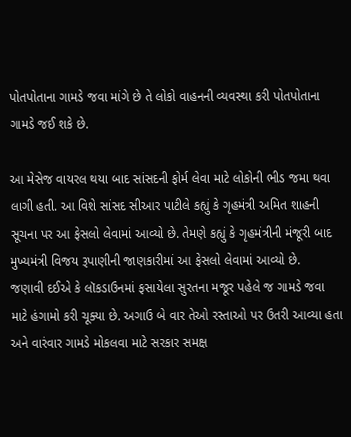પોતપોતાના ગામડે જવા માંગે છે તે લોકો વાહનની વ્યવસ્થા કરી પોતપોતાના ગામડે જઈ શકે છે.

આ મેસેજ વાયરલ થયા બાદ સાંસદની ફોર્મ લેવા માટે લોકોની ભીડ જમા થવા લાગી હતી. આ વિશે સાંસદ સીઆર પાટીલે કહ્યું કે ગૃહમંત્રી અમિત શાહની સૂચના પર આ ફેસલો લેવામાં આવ્યો છે. તેમણે કહ્યું કે ગૃહમંત્રીની મંજૂરી બાદ મુખ્યમંત્રી વિજય રૂપાણીની જાણકારીમાં આ ફેસલો લેવામાં આવ્યો છે.
જણાવી દઈએ કે લૉકડાઉનમાં ફસાયેલા સુરતના મજૂર પહેલે જ ગામડે જવા માટે હંગામો કરી ચૂક્યા છે. અગાઉ બે વાર તેઓ રસ્તાઓ પર ઉતરી આવ્યા હતા અને વારંવાર ગામડે મોકલવા માટે સરકાર સમક્ષ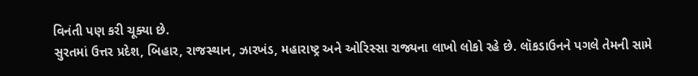વિનંતી પણ કરી ચૂક્યા છે.
સુરતમાં ઉત્તર પ્રદેશ, બિહાર, રાજસ્થાન, ઝારખંડ, મહારાષ્ટ્ર અને ઓરિસ્સા રાજ્યના લાખો લોકો રહે છે. લૉકડાઉનને પગલે તેમની સામે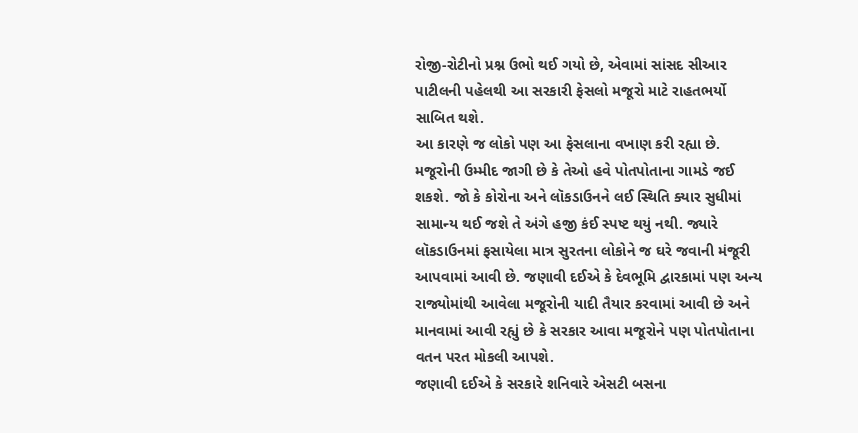રોજી-રોટીનો પ્રશ્ન ઉભો થઈ ગયો છે, એવામાં સાંસદ સીઆર પાટીલની પહેલથી આ સરકારી ફેસલો મજૂરો માટે રાહતભર્યો સાબિત થશે.
આ કારણે જ લોકો પણ આ ફેસલાના વખાણ કરી રહ્યા છે. મજૂરોની ઉમ્મીદ જાગી છે કે તેઓ હવે પોતપોતાના ગામડે જઈ શકશે. જો કે કોરોના અને લૉકડાઉનને લઈ સ્થિતિ ક્યાર સુધીમાં સામાન્ય થઈ જશે તે અંગે હજી કંઈ સ્પષ્ટ થયું નથી. જ્યારે લૉકડાઉનમાં ફસાયેલા માત્ર સુરતના લોકોને જ ઘરે જવાની મંજૂરી આપવામાં આવી છે. જણાવી દઈએ કે દેવભૂમિ દ્વારકામાં પણ અન્ય રાજ્યોમાંથી આવેલા મજૂરોની યાદી તૈયાર કરવામાં આવી છે અને માનવામાં આવી રહ્યું છે કે સરકાર આવા મજૂરોને પણ પોતપોતાના વતન પરત મોકલી આપશે.
જણાવી દઈએ કે સરકારે શનિવારે એસટી બસના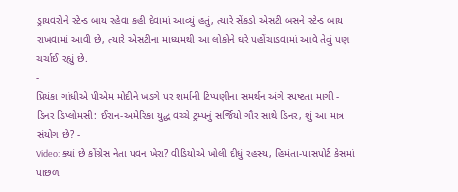ડ્રાયવરોને સ્ટેન્ડ બાય રહેવા કહી દેવામાં આવ્યું હતું, ત્યારે સેંકડો એસટી બસને સ્ટેન્ડ બાય રાખવામાં આવી છે, ત્યારે એસટીના માધ્યમથી આ લોકોને ઘરે પહોંચાડવામાં આવે તેવું પણ ચર્ચાઈ રહ્યું છે.
-
પ્રિયંકા ગાંધીએ પીએમ મોદીને ખડગે પર શર્માની ટિપ્પણીના સમર્થન અંગે સ્પષ્ટતા માગી -
ડિનર ડિપ્લોમસી: ઈરાન-અમેરિકા યુદ્ધ વચ્ચે ટ્રમ્પનું સર્જિયો ગૌર સાથે ડિનર, શું આ માત્ર સંયોગ છે? -
Video: ક્યાં છે કોંગ્રેસ નેતા પવન ખેરા? વીડિયોએ ખોલી દીધું રહસ્ય, હિમંતા-પાસપોર્ટ કેસમાં પાછળ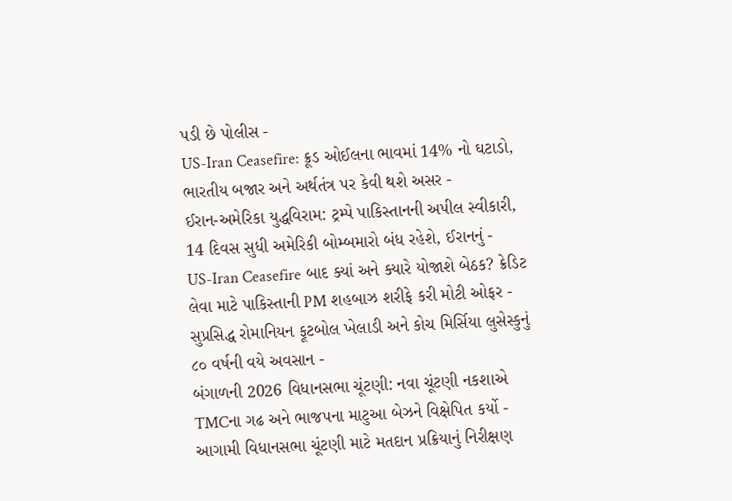પડી છે પોલીસ -
US-Iran Ceasefire: ક્રૂડ ઓઈલના ભાવમાં 14% નો ઘટાડો, ભારતીય બજાર અને અર્થતંત્ર પર કેવી થશે અસર -
ઈરાન-અમેરિકા યુદ્ધવિરામ: ટ્રમ્પે પાકિસ્તાનની અપીલ સ્વીકારી, 14 દિવસ સુધી અમેરિકી બોમ્બમારો બંધ રહેશે, ઈરાનનું -
US-Iran Ceasefire બાદ ક્યાં અને ક્યારે યોજાશે બેઠક? ક્રેડિટ લેવા માટે પાકિસ્તાની PM શહબાઝ શરીફે કરી મોટી ઓફર -
સુપ્રસિદ્ધ રોમાનિયન ફૂટબોલ ખેલાડી અને કોચ મિર્સિયા લુસેસ્કુનું ૮૦ વર્ષની વયે અવસાન -
બંગાળની 2026 વિધાનસભા ચૂંટણી: નવા ચૂંટણી નકશાએ TMCના ગઢ અને ભાજપના માટુઆ બેઝને વિક્ષેપિત કર્યો -
આગામી વિધાનસભા ચૂંટણી માટે મતદાન પ્રક્રિયાનું નિરીક્ષણ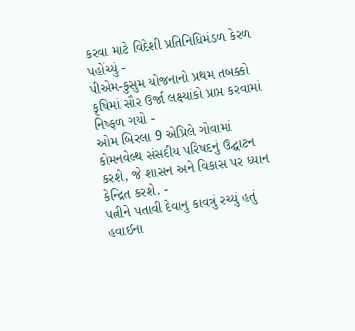કરવા માટે વિદેશી પ્રતિનિધિમંડળ કેરળ પહોંચ્યું -
પીએમ-કુસુમ યોજનાનો પ્રથમ તબક્કો કૃષિમાં સૌર ઉર્જા લક્ષ્યાંકો પ્રાપ્ત કરવામાં નિષ્ફળ ગયો -
ઓમ બિરલા 9 એપ્રિલે ગોવામાં કોમનવેલ્થ સંસદીય પરિષદનું ઉદ્ઘાટન કરશે, જે શાસન અને વિકાસ પર ધ્યાન કેન્દ્રિત કરશે. -
પત્નીને પતાવી દેવાનુ કાવત્રું રચ્યું હતું હવાઈના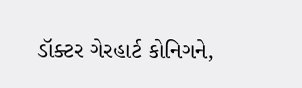ડૉક્ટર ગેરહાર્ટ કોનિગને,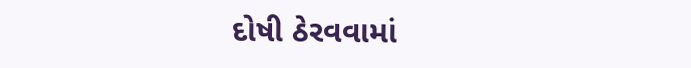દોષી ઠેરવવામાં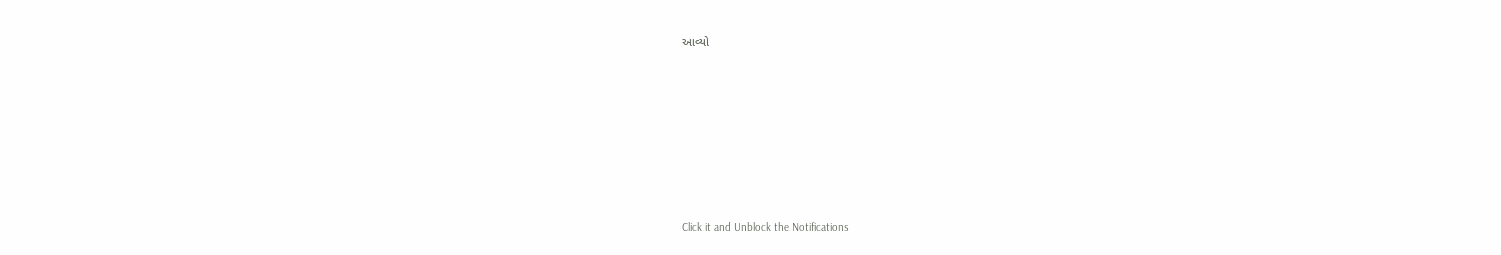આવ્યો












Click it and Unblock the Notifications